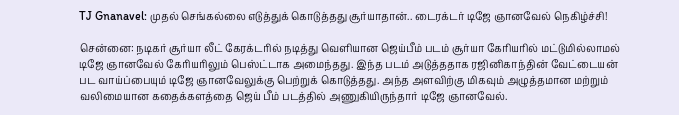TJ Gnanavel: முதல் செங்கல்லை எடுத்துக் கொடுத்தது சூர்யாதான்.. டைரக்டர் டிஜே ஞானவேல் நெகிழ்ச்சி!

சென்னை: நடிகர் சூர்யா லீட் கேரக்டரில் நடித்து வெளியான ஜெய்பீம் படம் சூர்யா கேரியரில் மட்டுமில்லாமல் டிஜே ஞானவேல் கேரியரிலும் பெஸ்ட்டாக அமைந்தது. இந்த படம் அடுத்ததாக ரஜினிகாந்தின் வேட்டையன் பட வாய்ப்பையும் டிஜே ஞானவேலுக்கு பெற்றுக் கொடுத்தது. அந்த அளவிற்கு மிகவும் அழுத்தமான மற்றும் வலிமையான கதைக்களத்தை ஜெய் பீம் படத்தில் அணுகியிருந்தார் டிஜே ஞானவேல்.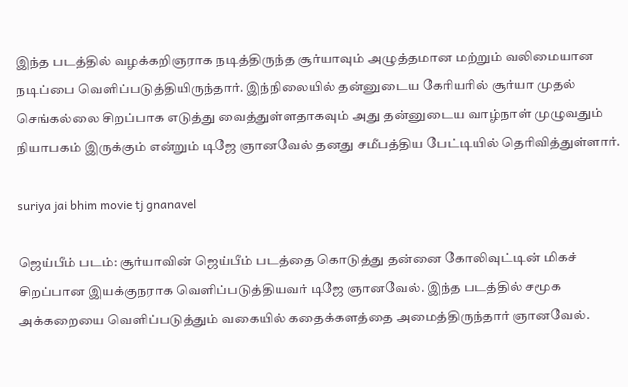இந்த படத்தில் வழக்கறிஞராக நடித்திருந்த சூர்யாவும் அழுத்தமான மற்றும் வலிமையான நடிப்பை வெளிப்படுத்தியிருந்தார். இந்நிலையில் தன்னுடைய கேரியரில் சூர்யா முதல் செங்கல்லை சிறப்பாக எடுத்து வைத்துள்ளதாகவும் அது தன்னுடைய வாழ்நாள் முழுவதும் நியாபகம் இருக்கும் என்றும் டிஜே ஞானவேல் தனது சமீபத்திய பேட்டியில் தெரிவித்துள்ளார்.

suriya jai bhim movie tj gnanavel

ஜெய்பீம் படம்: சூர்யாவின் ஜெய்பீம் படத்தை கொடுத்து தன்னை கோலிவுட்டின் மிகச் சிறப்பான இயக்குநராக வெளிப்படுத்தியவர் டிஜே ஞானவேல். இந்த படத்தில் சமூக அக்கறையை வெளிப்படுத்தும் வகையில் கதைக்களத்தை அமைத்திருந்தார் ஞானவேல்.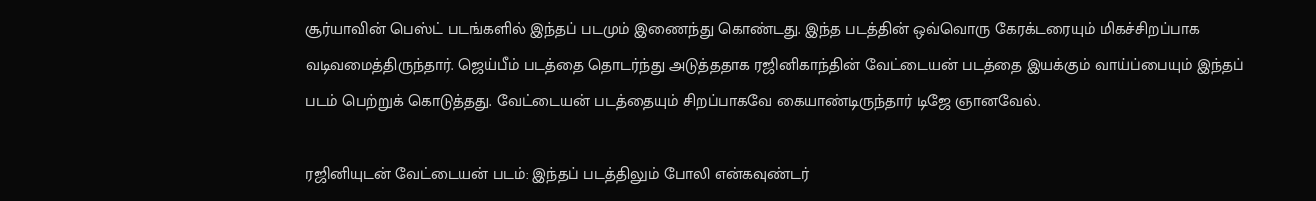சூர்யாவின் பெஸ்ட் படங்களில் இந்தப் படமும் இணைந்து கொண்டது. இந்த படத்தின் ஒவ்வொரு கேரக்டரையும் மிகச்சிறப்பாக வடிவமைத்திருந்தார். ஜெய்பீம் படத்தை தொடர்ந்து அடுத்ததாக ரஜினிகாந்தின் வேட்டையன் படத்தை இயக்கும் வாய்ப்பையும் இந்தப் படம் பெற்றுக் கொடுத்தது. வேட்டையன் படத்தையும் சிறப்பாகவே கையாண்டிருந்தார் டிஜே ஞானவேல்.

ரஜினியுடன் வேட்டையன் படம்: இந்தப் படத்திலும் போலி என்கவுண்டர்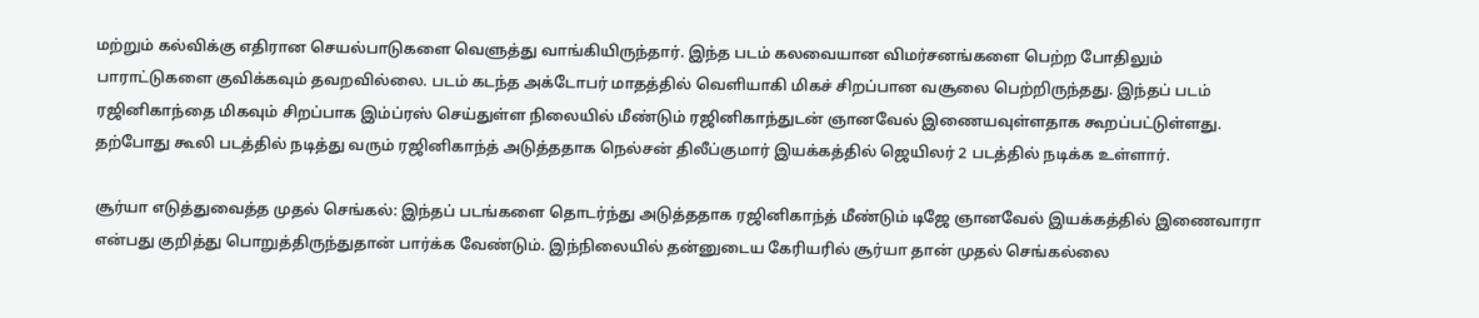மற்றும் கல்விக்கு எதிரான செயல்பாடுகளை வெளுத்து வாங்கியிருந்தார். இந்த படம் கலவையான விமர்சனங்களை பெற்ற போதிலும் பாராட்டுகளை குவிக்கவும் தவறவில்லை. படம் கடந்த அக்டோபர் மாதத்தில் வெளியாகி மிகச் சிறப்பான வசூலை பெற்றிருந்தது. இந்தப் படம் ரஜினிகாந்தை மிகவும் சிறப்பாக இம்ப்ரஸ் செய்துள்ள நிலையில் மீண்டும் ரஜினிகாந்துடன் ஞானவேல் இணையவுள்ளதாக கூறப்பட்டுள்ளது. தற்போது கூலி படத்தில் நடித்து வரும் ரஜினிகாந்த் அடுத்ததாக நெல்சன் திலீப்குமார் இயக்கத்தில் ஜெயிலர் 2 படத்தில் நடிக்க உள்ளார்.

சூர்யா எடுத்துவைத்த முதல் செங்கல்: இந்தப் படங்களை தொடர்ந்து அடுத்ததாக ரஜினிகாந்த் மீண்டும் டிஜே ஞானவேல் இயக்கத்தில் இணைவாரா என்பது குறித்து பொறுத்திருந்துதான் பார்க்க வேண்டும். இந்நிலையில் தன்னுடைய கேரியரில் சூர்யா தான் முதல் செங்கல்லை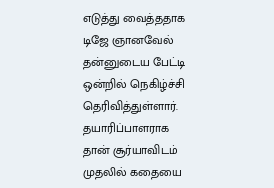எடுத்து வைத்ததாக டிஜே ஞானவேல் தன்னுடைய பேட்டி ஒன்றில் நெகிழ்ச்சி தெரிவித்துள்ளார். தயாரிப்பாளராக தான் சூர்யாவிடம் முதலில் கதையை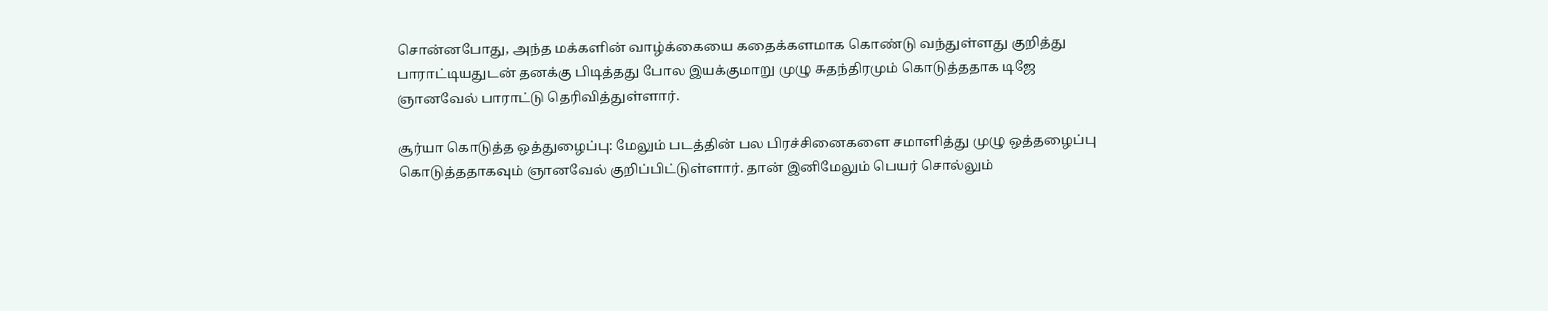சொன்னபோது, அந்த மக்களின் வாழ்க்கையை கதைக்களமாக கொண்டு வந்துள்ளது குறித்து பாராட்டியதுடன் தனக்கு பிடித்தது போல இயக்குமாறு முழு சுதந்திரமும் கொடுத்ததாக டிஜே ஞானவேல் பாராட்டு தெரிவித்துள்ளார்.

சூர்யா கொடுத்த ஒத்துழைப்பு: மேலும் படத்தின் பல பிரச்சினைகளை சமாளித்து முழு ஒத்தழைப்பு கொடுத்ததாகவும் ஞானவேல் குறிப்பிட்டுள்ளார். தான் இனிமேலும் பெயர் சொல்லும்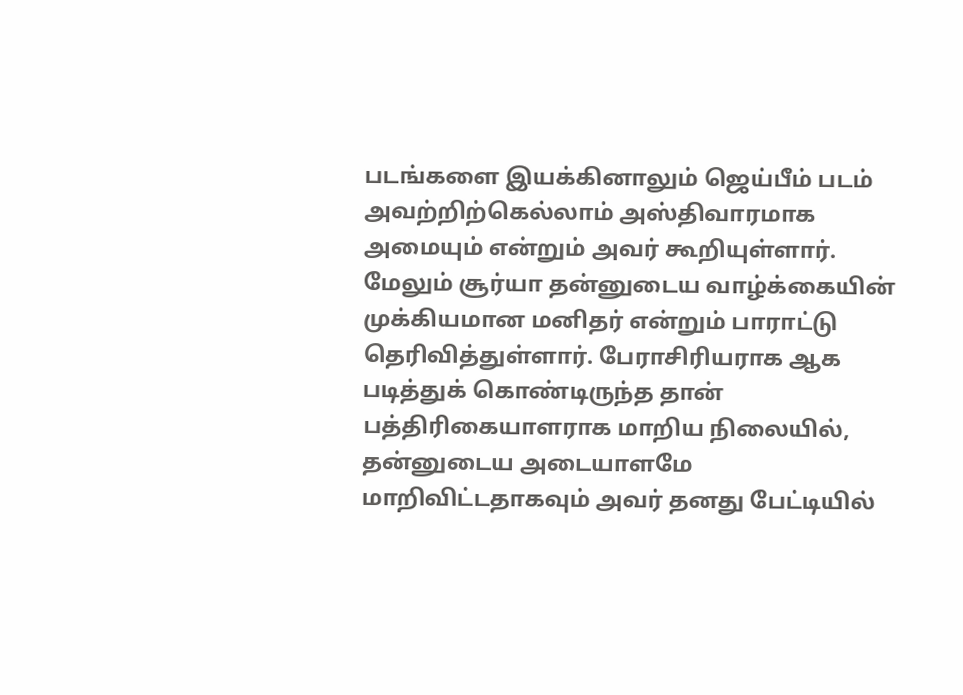படங்களை இயக்கினாலும் ஜெய்பீம் படம் அவற்றிற்கெல்லாம் அஸ்திவாரமாக அமையும் என்றும் அவர் கூறியுள்ளார். மேலும் சூர்யா தன்னுடைய வாழ்க்கையின் முக்கியமான மனிதர் என்றும் பாராட்டு தெரிவித்துள்ளார். பேராசிரியராக ஆக படித்துக் கொண்டிருந்த தான் பத்திரிகையாளராக மாறிய நிலையில், தன்னுடைய அடையாளமே மாறிவிட்டதாகவும் அவர் தனது பேட்டியில்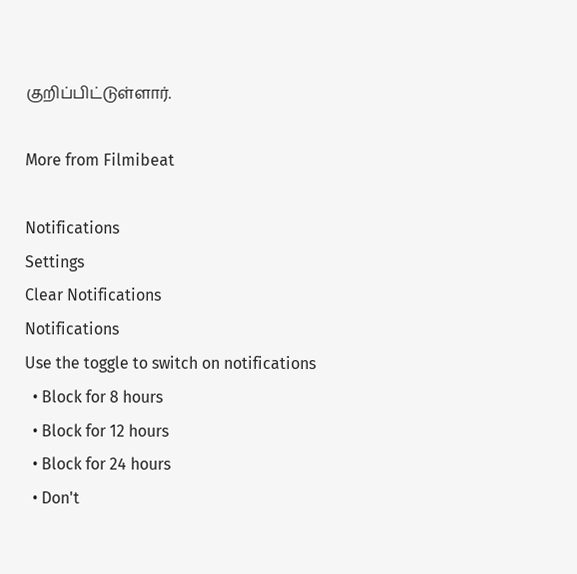குறிப்பிட்டுள்ளார்.

More from Filmibeat

Notifications
Settings
Clear Notifications
Notifications
Use the toggle to switch on notifications
  • Block for 8 hours
  • Block for 12 hours
  • Block for 24 hours
  • Don't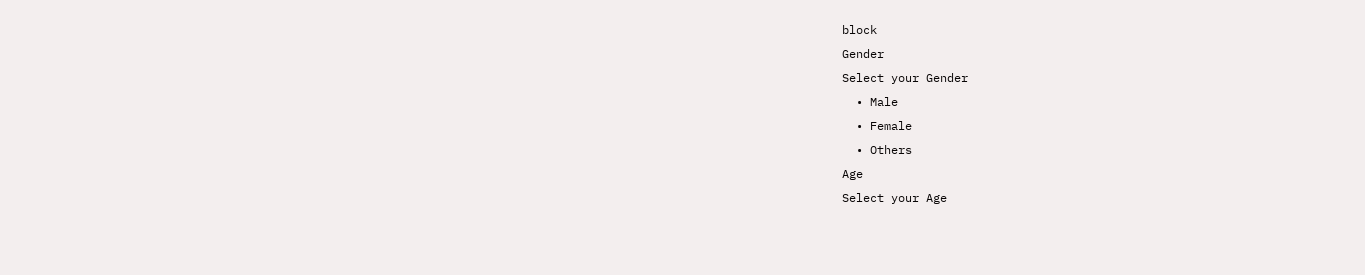block
Gender
Select your Gender
  • Male
  • Female
  • Others
Age
Select your Age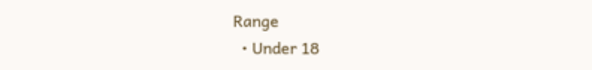Range
  • Under 18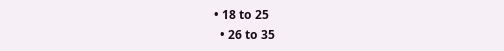• 18 to 25
  • 26 to 35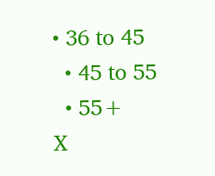• 36 to 45
  • 45 to 55
  • 55+
X